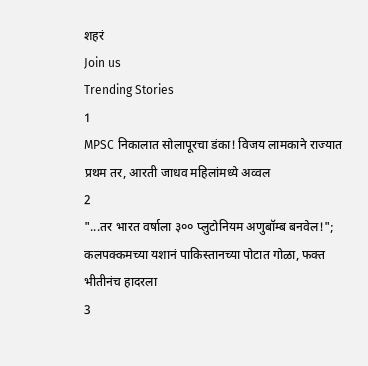शहरं
Join us
Trending Stories
1
MPSC निकालात सोलापूरचा डंका! विजय लामकाने राज्यात प्रथम तर, आरती जाधव महिलांमध्ये अव्वल
2
"...तर भारत वर्षाला ३०० प्लुटोनियम अणुबॉम्ब बनवेल!"; कलपक्कमच्या यशानं पाकिस्तानच्या पोटात गोळा, फक्त भीतीनंच हादरला
3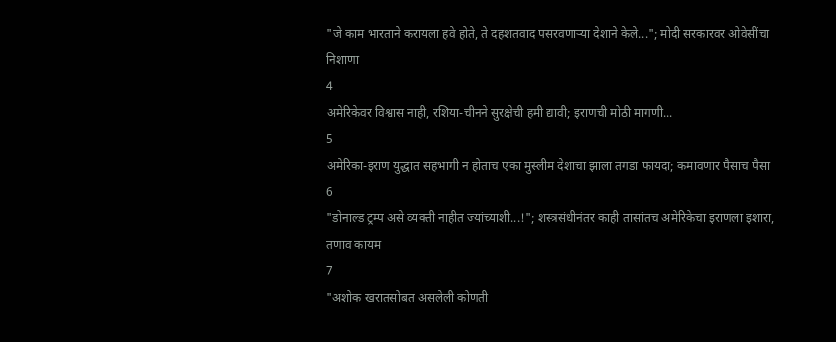"जे काम भारताने करायला हवे होते, ते दहशतवाद पसरवणाऱ्या देशाने केले..."; मोदी सरकारवर ओवेसींचा निशाणा
4
अमेरिकेवर विश्वास नाही, रशिया-चीनने सुरक्षेची हमी द्यावी; इराणची मोठी मागणी...
5
अमेरिका-इराण युद्धात सहभागी न होताच एका मुस्लीम देशाचा झाला तगडा फायदा; कमावणार पैसाच पैसा
6
"डोनाल्ड ट्रम्प असे व्यक्ती नाहीत ज्यांच्याशी...!"; शस्त्रसंधीनंतर काही तासांतच अमेरिकेचा इराणला इशारा, तणाव कायम
7
"अशोक खरातसोबत असलेली कोणती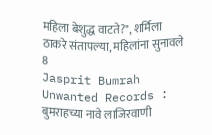महिला बेशुद्ध वाटते?", शर्मिला ठाकरे संतापल्या, महिलांना सुनावले
8
Jasprit Bumrah Unwanted Records : बुमराहच्या नावे लाजिरवाणी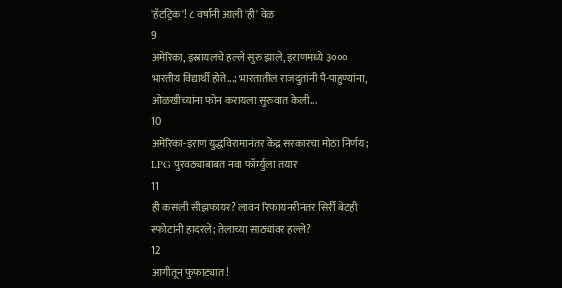'हॅटट्रिक'! ८ वर्षांनी आली 'ही' वेळ
9
अमेरिका, इस्रायलचे हल्ले सुरु झाले, इराणमध्ये ३००० भारतीय विद्यार्थी होते...; भारतातील राजदुतांनी पै-पाहुण्यांना, ओळखीच्यांना फोन करायला सुरुवात केली...
10
अमेरिका-इराण युद्धविरामानंतर केंद्र सरकारचा मोठा निर्णय; LPG पुरवठ्याबाबत नवा फॉर्म्युला तयार
11
ही कसली सीझफायर? लावन रिफायनरीनंतर सिर्री बेटही स्फोटांनी हादरले; तेलाच्या साठ्यांवर हल्ले?
12
आगीतून फुफाट्यात!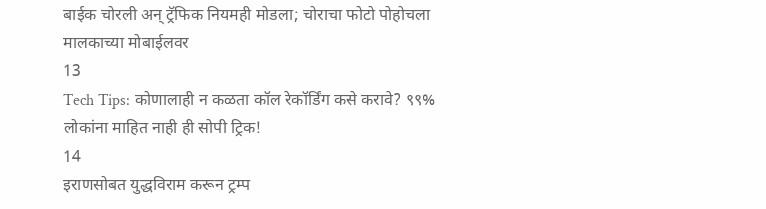बाईक चोरली अन् ट्रॅफिक नियमही मोडला; चोराचा फोटो पोहोचला मालकाच्या मोबाईलवर
13
Tech Tips: कोणालाही न कळता कॉल रेकॉर्डिंग कसे करावे? ९९% लोकांना माहित नाही ही सोपी ट्रिक!
14
इराणसोबत युद्धविराम करून ट्रम्प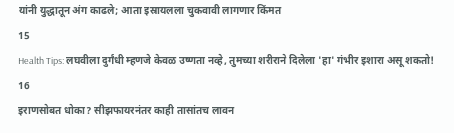यांनी युद्धातून अंग काढले; आता इस्रायलला चुकवावी लागणार किंमत
15
Health Tips: लघवीला दुर्गंधी म्हणजे केवळ उष्णता नव्हे, तुमच्या शरीराने दिलेला 'हा' गंभीर इशारा असू शकतो!
16
इराणसोबत धोका? सीझफायरनंतर काही तासांतच लावन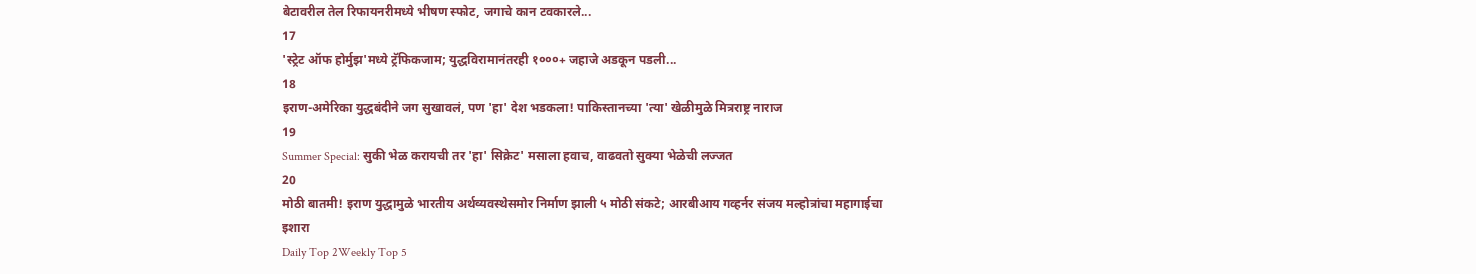बेटावरील तेल रिफायनरीमध्ये भीषण स्फोट, जगाचे कान टवकारले...
17
'स्ट्रेट ऑफ होर्मुझ'मध्ये ट्रॅफिकजाम; युद्धविरामानंतरही १०००+ जहाजे अडकून पडली...
18
इराण-अमेरिका युद्धबंदीने जग सुखावलं, पण 'हा' देश भडकला! पाकिस्तानच्या 'त्या' खेळीमुळे मित्रराष्ट्र नाराज
19
Summer Special: सुकी भेळ करायची तर 'हा' सिक्रेट' मसाला हवाच, वाढवतो सुक्या भेळेची लज्जत
20
मोठी बातमी! इराण युद्धामुळे भारतीय अर्थव्यवस्थेसमोर निर्माण झाली ५ मोठी संकटे; आरबीआय गव्हर्नर संजय मल्होत्रांचा महागाईचा इशारा
Daily Top 2Weekly Top 5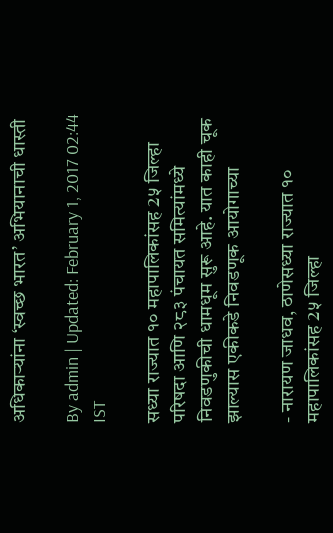अधिकाऱ्यांना ‘स्वच्छ भारत’ अभियानाची धास्ती

By admin | Updated: February 1, 2017 02:44 IST

सध्या राज्यात १० महापालिकांसह 2५ जिल्हा परिषदा आणि २८३ पंचायत समित्यांमध्ये निवडणुकीची धामधूम सुरू आहे. यात काही चूक झाल्यास एकीकडे निवडणूक आयोगाच्या

- नारायण जाधव, ठाणेसध्या राज्यात १० महापालिकांसह 2५ जिल्हा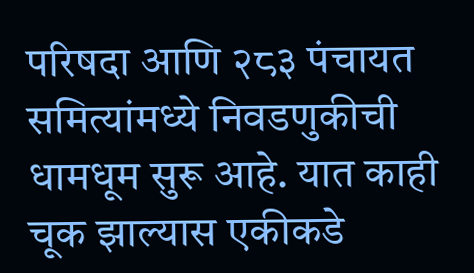परिषदा आणि २८३ पंचायत समित्यांमध्ये निवडणुकीची धामधूम सुरू आहे. यात काही चूक झाल्यास एकीकडे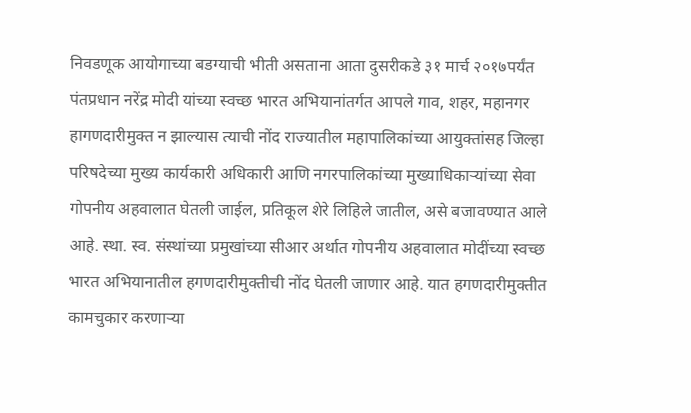निवडणूक आयोगाच्या बडग्याची भीती असताना आता दुसरीकडे ३१ मार्च २०१७पर्यंत पंतप्रधान नरेंद्र मोदी यांच्या स्वच्छ भारत अभियानांतर्गत आपले गाव, शहर, महानगर हागणदारीमुक्त न झाल्यास त्याची नोंद राज्यातील महापालिकांच्या आयुक्तांसह जिल्हा परिषदेच्या मुख्य कार्यकारी अधिकारी आणि नगरपालिकांच्या मुख्याधिकाऱ्यांच्या सेवा गोपनीय अहवालात घेतली जाईल, प्रतिकूल शेरे लिहिले जातील, असे बजावण्यात आले आहे. स्था. स्व. संस्थांच्या प्रमुखांच्या सीआर अर्थात गोपनीय अहवालात मोदींच्या स्वच्छ भारत अभियानातील हगणदारीमुक्तीची नोंद घेतली जाणार आहे. यात हगणदारीमुक्तीत कामचुकार करणाऱ्या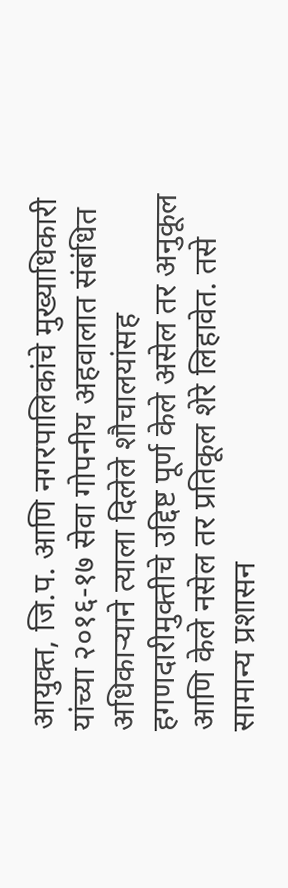आयुक्त, जि.प. आणि नगरपालिकांचे मुख्याधिकारी यांच्या २०१६-१७ सेवा गोपनीय अहवालात संबंधित अधिकाऱ्याने त्याला दिलेले शौचालयांसह हगणदारीमुक्तीचे उद्दिष्ट पूर्ण केले असेल तर अनुकूल आणि केले नसेल तर प्रतिकूल शेरे लिहावेत. तसे सामान्य प्रशासन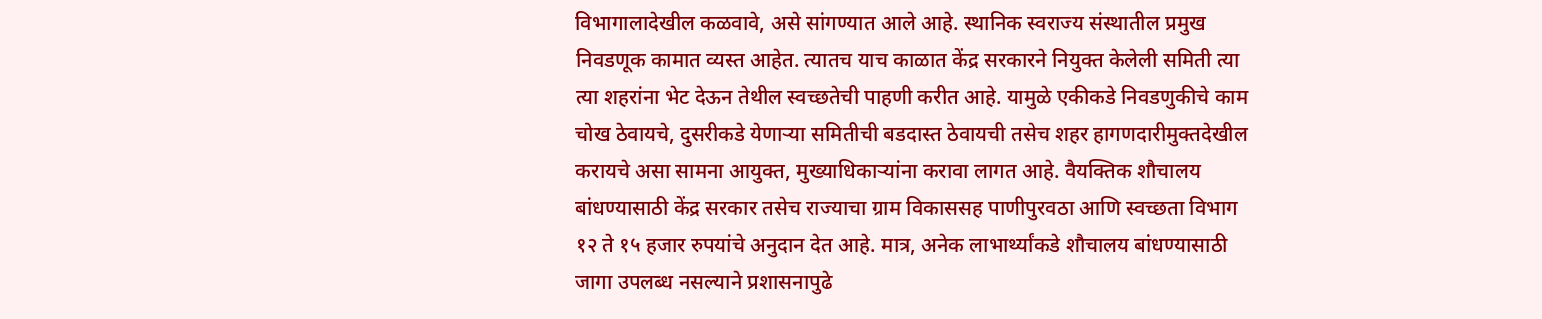विभागालादेखील कळवावे, असे सांगण्यात आले आहे. स्थानिक स्वराज्य संस्थातील प्रमुख निवडणूक कामात व्यस्त आहेत. त्यातच याच काळात केंद्र सरकारने नियुक्त केलेली समिती त्या त्या शहरांना भेट देऊन तेथील स्वच्छतेची पाहणी करीत आहे. यामुळे एकीकडे निवडणुकीचे काम चोख ठेवायचे, दुसरीकडे येणाऱ्या समितीची बडदास्त ठेवायची तसेच शहर हागणदारीमुक्तदेखील करायचे असा सामना आयुक्त, मुख्याधिकाऱ्यांना करावा लागत आहे. वैयक्तिक शौचालय बांधण्यासाठी केंद्र सरकार तसेच राज्याचा ग्राम विकाससह पाणीपुरवठा आणि स्वच्छता विभाग १२ ते १५ हजार रुपयांचे अनुदान देत आहे. मात्र, अनेक लाभार्थ्यांकडे शौचालय बांधण्यासाठी जागा उपलब्ध नसल्याने प्रशासनापुढे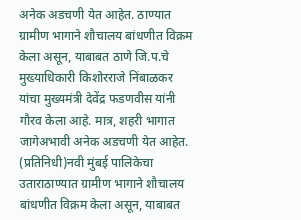अनेक अडचणी येत आहेत. ठाण्यात ग्रामीण भागाने शौचालय बांधणीत विक्रम केला असून, याबाबत ठाणे जि.प.चे मुख्याधिकारी किशोरराजे निंबाळकर यांचा मुख्यमंत्री देवेंद्र फडणवीस यांनी गौरव केला आहे. मात्र, शहरी भागात जागेअभावी अनेक अडचणी येत आहेत. (प्रतिनिधी)नवी मुंबई पालिकेचा उताराठाण्यात ग्रामीण भागाने शौचालय बांधणीत विक्रम केला असून, याबाबत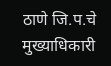ठाणे जि.प.चे मुख्याधिकारी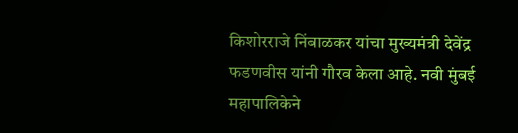किशोरराजे निंबाळकर यांचा मुख्यमंत्री देवेंद्र फडणवीस यांनी गौरव केला आहे. नवी मुंबई महापालिकेने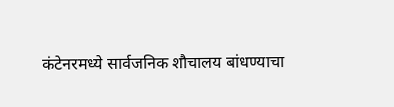कंटेनरमध्ये सार्वजनिक शौचालय बांधण्याचा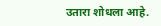उतारा शोधला आहे.